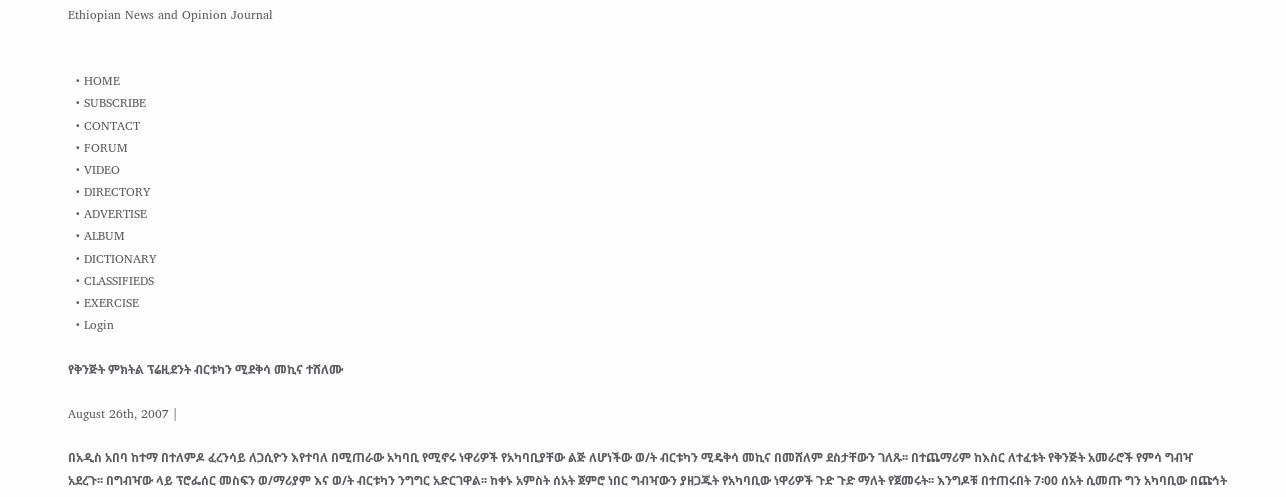Ethiopian News and Opinion Journal


  • HOME
  • SUBSCRIBE
  • CONTACT
  • FORUM
  • VIDEO
  • DIRECTORY
  • ADVERTISE
  • ALBUM
  • DICTIONARY
  • CLASSIFIEDS
  • EXERCISE
  • Login

የቅንጅት ምክትል ፕሬዚደንት ብርቱካን ሚደቅሳ መኪና ተሸለሙ

August 26th, 2007 |

በአዲስ አበባ ከተማ በተለምዶ ፈረንሳይ ለጋሲዮን እየተባለ በሚጠራው አካባቢ የሚኖሩ ነዋሪዎች የአካባቢያቸው ልጅ ለሆነችው ወ/ት ብርቱካን ሚዴቅሳ መኪና በመሸለም ደስታቸውን ገለጹ፡፡ በተጨማሪም ከእስር ለተፈቱት የቅንጅት አመራሮች የምሳ ግብዣ አደረጉ፡፡ በግብዣው ላይ ፕሮፌሰር መስፍን ወ/ማሪያም እና ወ/ት ብርቱካን ንግግር አድርገዋል፡፡ ከቀኑ አምስት ሰአት ጀምሮ ነበር ግብዣውን ያዘጋጁት የአካባቢው ነዋሪዎች ጉድ ጉድ ማለት የጀመሩት፡፡ እንግዶቹ በተጠሩበት 7፡00 ሰአት ሲመጡ ግን አካባቢው በጩኅት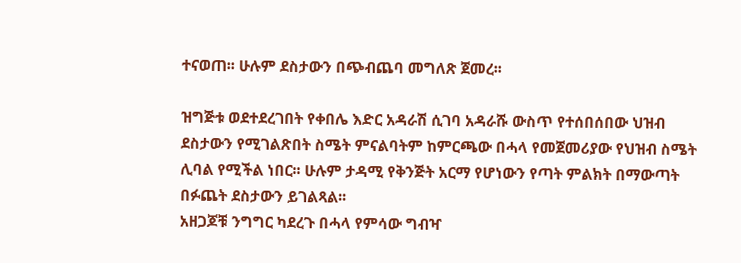ተናወጠ፡፡ ሁሉም ደስታውን በጭብጨባ መግለጽ ጀመረ፡፡

ዝግጅቱ ወደተደረገበት የቀበሌ እድር አዳራሽ ሲገባ አዳራሹ ውስጥ የተሰበሰበው ህዝብ ደስታውን የሚገልጽበት ስሜት ምናልባትም ከምርጫው በሓላ የመጀመሪያው የህዝብ ስሜት ሊባል የሚችል ነበር፡፡ ሁሉም ታዳሚ የቅንጅት አርማ የሆነውን የጣት ምልክት በማውጣት በፉጨት ደስታውን ይገልጻል፡፡
አዘጋጆቹ ንግግር ካደረጉ በሓላ የምሳው ግብዣ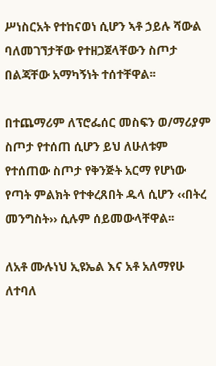ሥነስርአት የተከናወነ ሲሆን ኣቶ ኃይሉ ሻውል ባለመገኘታቸው የተዘጋጀላቸውን ስጦታ በልጃቸው አማካኝነት ተሰተቸዋል፡፡

በተጨማሪም ለፕሮፌሰር መስፍን ወ/ማሪያም ስጦታ የተሰጠ ሲሆን ይህ ለሁለቱም የተሰጠው ስጦታ የቅንጅት አርማ የሆነው የጣት ምልክት የተቀረጸበት ዱላ ሲሆን ‹‹በትረ መንግስት›› ሲሉም ሰይመውላቸዋል፡፡

ለአቶ ሙሉነህ ኢዩኤል እና አቶ አለማየሁ ለተባለ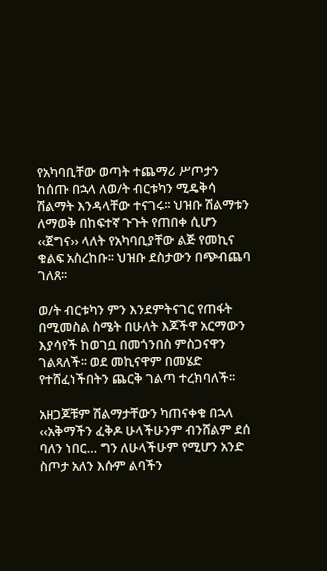የአካባቢቸው ወጣት ተጨማሪ ሥጦታን ከሰጡ በኋላ ለወ/ት ብርቱካን ሚዴቅሳ ሽልማት እንዳላቸው ተናገሩ፡፡ ህዝቡ ሽልማቱን ለማወቅ በከፍተኛ ጉጉት የጠበቀ ሲሆን ‹‹ጀግና›› ላለት የአካባቢያቸው ልጅ የመኪና ቁልፍ አስረከቡ፡፡ ህዝቡ ደስታውን በጭብጨባ ገለጸ፡፡

ወ/ት ብርቱካን ምን እንደምትናገር የጠፋት በሚመስል ስሜት በሁለት እጆችዋ አርማውን እያሳየች ከወገቧ በመጎንበስ ምስጋናዋን ገልጻለች፡፡ ወደ መኪናዋም በመሄድ የተሸፈነችበትን ጨርቅ ገልጣ ተረክባለች፡፡

አዘጋጆቹም ሽልማታቸውን ካጠናቀቁ በኋላ ‹‹አቅማችን ፈቅዶ ሁላችሁንም ብንሸልም ደሰ ባለን ነበር… ግን ለሁላችሁም የሚሆን አንድ ስጦታ አለን እሱም ልባችን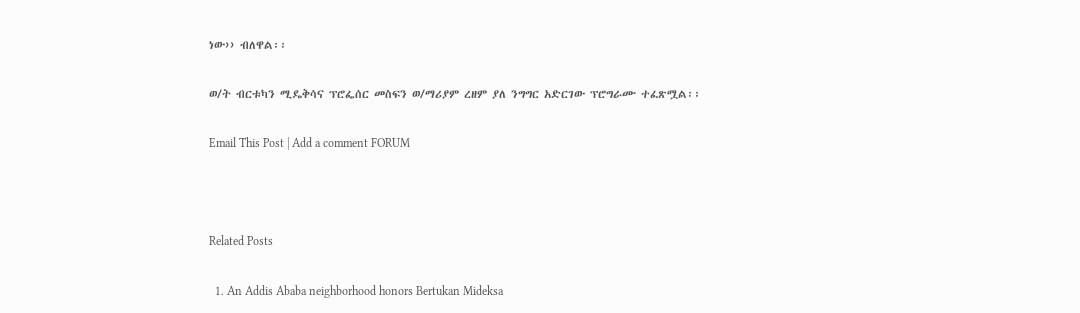ነው›› ብለዋል፡፡

ወ/ት ብርቱካን ሚዴቅሳና ፕሮፌሰር መስፍን ወ/ማሪያም ረዘም ያለ ንግግር አድርገው ፕሮግራሙ ተፈጽሟል፡፡

Email This Post | Add a comment FORUM



Related Posts

  1. An Addis Ababa neighborhood honors Bertukan Mideksa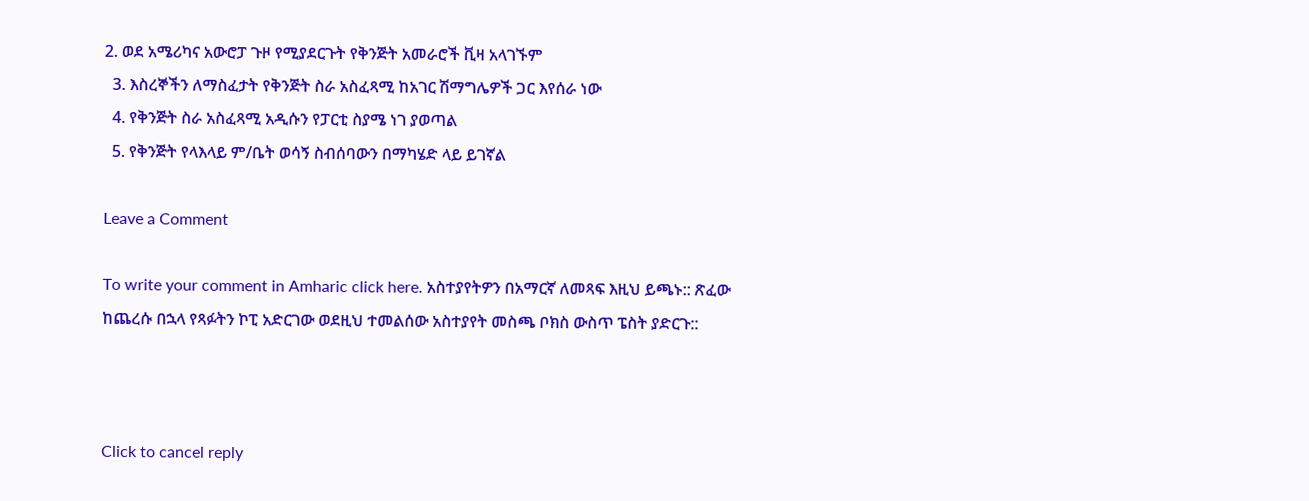2. ወደ አሜሪካና አውሮፓ ጉዞ የሚያደርጉት የቅንጅት አመራሮች ቪዛ አላገኙም
  3. እስረኞችን ለማስፈታት የቅንጅት ስራ አስፈጻሚ ከአገር ሽማግሌዎች ጋር እየሰራ ነው
  4. የቅንጅት ስራ አስፈጻሚ አዲሱን የፓርቲ ስያሜ ነገ ያወጣል
  5. የቅንጅት የላእላይ ም/ቤት ወሳኝ ስብሰባውን በማካሄድ ላይ ይገኛል

Leave a Comment

To write your comment in Amharic click here. አስተያየትዎን በአማርኛ ለመጻፍ እዚህ ይጫኑ:: ጽፈው ከጨረሱ በኋላ የጻፉትን ኮፒ አድርገው ወደዚህ ተመልሰው አስተያየት መስጫ ቦክስ ውስጥ ፔስት ያድርጉ::



Click to cancel reply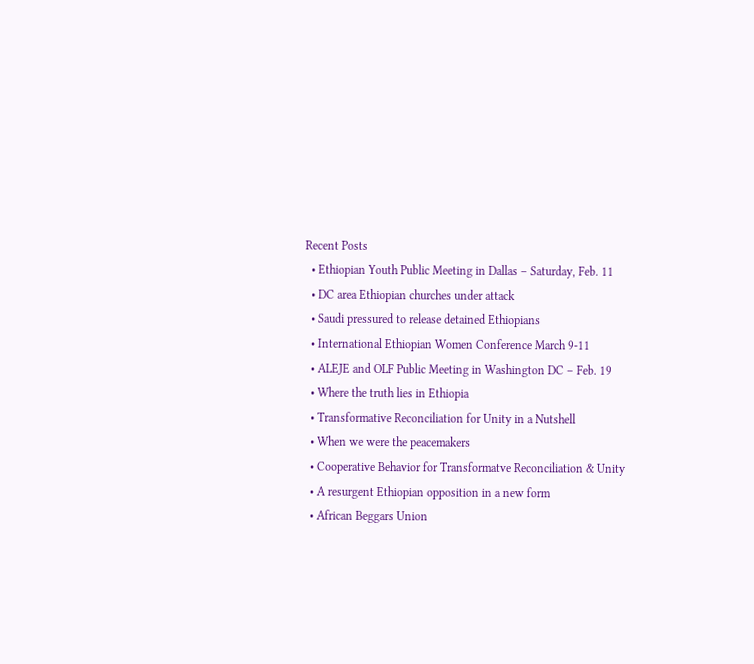Recent Posts
  • Ethiopian Youth Public Meeting in Dallas – Saturday, Feb. 11
  • DC area Ethiopian churches under attack
  • Saudi pressured to release detained Ethiopians
  • International Ethiopian Women Conference March 9-11
  • ALEJE and OLF Public Meeting in Washington DC – Feb. 19
  • Where the truth lies in Ethiopia
  • Transformative Reconciliation for Unity in a Nutshell
  • When we were the peacemakers
  • Cooperative Behavior for Transformatve Reconciliation & Unity
  • A resurgent Ethiopian opposition in a new form
  • African Beggars Union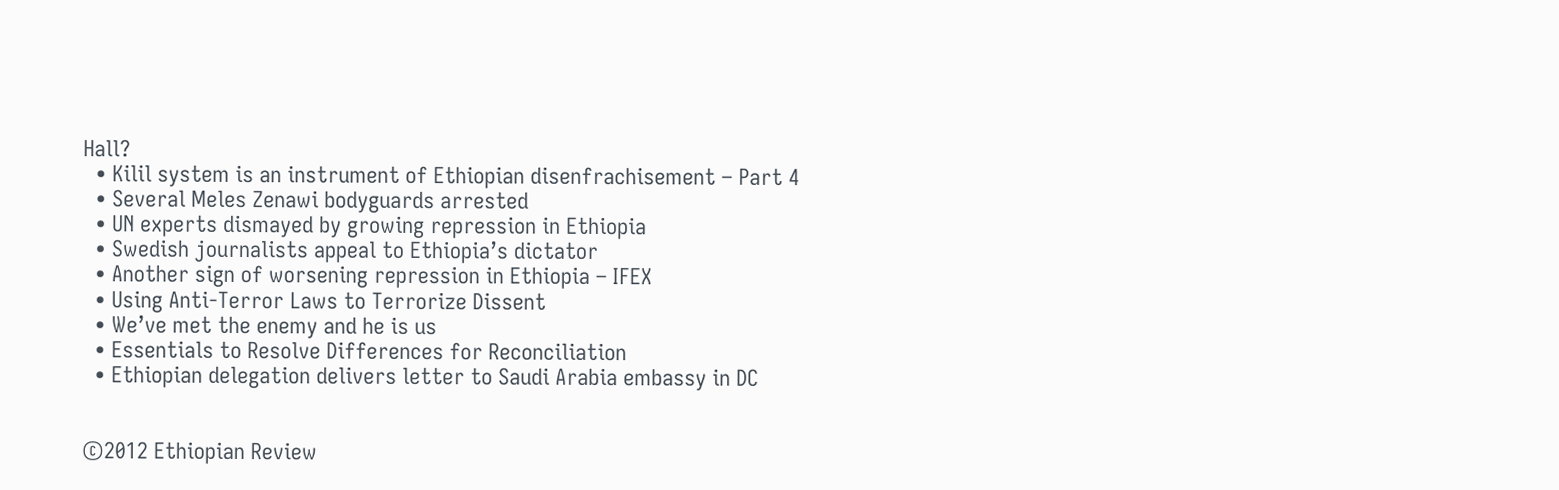Hall?
  • Kilil system is an instrument of Ethiopian disenfrachisement – Part 4
  • Several Meles Zenawi bodyguards arrested
  • UN experts dismayed by growing repression in Ethiopia
  • Swedish journalists appeal to Ethiopia’s dictator
  • Another sign of worsening repression in Ethiopia – IFEX
  • Using Anti-Terror Laws to Terrorize Dissent
  • We’ve met the enemy and he is us
  • Essentials to Resolve Differences for Reconciliation
  • Ethiopian delegation delivers letter to Saudi Arabia embassy in DC


©2012 Ethiopian Review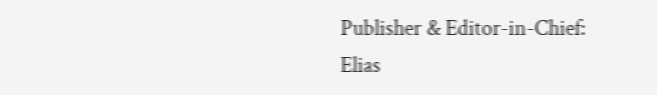Publisher & Editor-in-Chief: Elias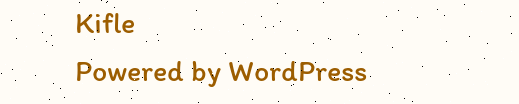Kifle
Powered by WordPress